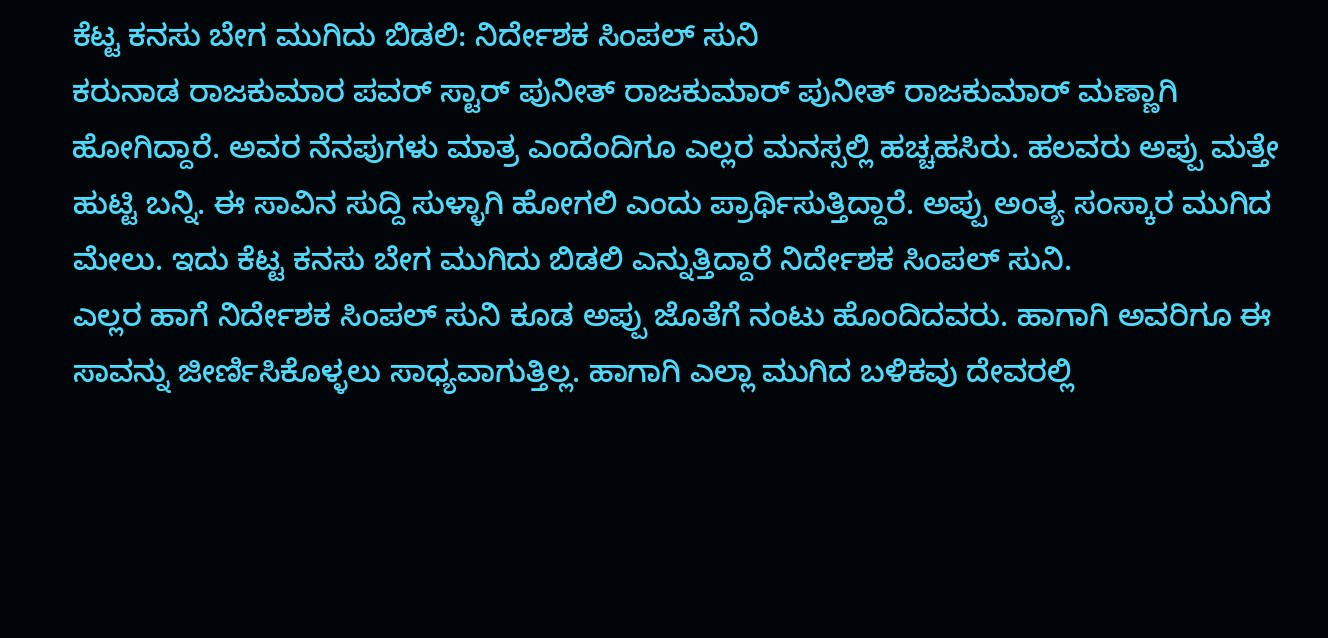ಕೆಟ್ಟ ಕನಸು ಬೇಗ ಮುಗಿದು ಬಿಡಲಿ: ನಿರ್ದೇಶಕ ಸಿಂಪಲ್ ಸುನಿ
ಕರುನಾಡ ರಾಜಕುಮಾರ ಪವರ್ ಸ್ಟಾರ್ ಪುನೀತ್ ರಾಜಕುಮಾರ್ ಪುನೀತ್ ರಾಜಕುಮಾರ್ ಮಣ್ಣಾಗಿ ಹೋಗಿದ್ದಾರೆ. ಅವರ ನೆನಪುಗಳು ಮಾತ್ರ ಎಂದೆಂದಿಗೂ ಎಲ್ಲರ ಮನಸ್ಸಲ್ಲಿ ಹಚ್ಚಹಸಿರು. ಹಲವರು ಅಪ್ಪು ಮತ್ತೇ ಹುಟ್ಟಿ ಬನ್ನಿ. ಈ ಸಾವಿನ ಸುದ್ದಿ ಸುಳ್ಳಾಗಿ ಹೋಗಲಿ ಎಂದು ಪ್ರಾರ್ಥಿಸುತ್ತಿದ್ದಾರೆ. ಅಪ್ಪು ಅಂತ್ಯ ಸಂಸ್ಕಾರ ಮುಗಿದ ಮೇಲು. ಇದು ಕೆಟ್ಟ ಕನಸು ಬೇಗ ಮುಗಿದು ಬಿಡಲಿ ಎನ್ನುತ್ತಿದ್ದಾರೆ ನಿರ್ದೇಶಕ ಸಿಂಪಲ್ ಸುನಿ.
ಎಲ್ಲರ ಹಾಗೆ ನಿರ್ದೇಶಕ ಸಿಂಪಲ್ ಸುನಿ ಕೂಡ ಅಪ್ಪು ಜೊತೆಗೆ ನಂಟು ಹೊಂದಿದವರು. ಹಾಗಾಗಿ ಅವರಿಗೂ ಈ ಸಾವನ್ನು ಜೀರ್ಣಿಸಿಕೊಳ್ಳಲು ಸಾಧ್ಯವಾಗುತ್ತಿಲ್ಲ. ಹಾಗಾಗಿ ಎಲ್ಲಾ ಮುಗಿದ ಬಳಿಕವು ದೇವರಲ್ಲಿ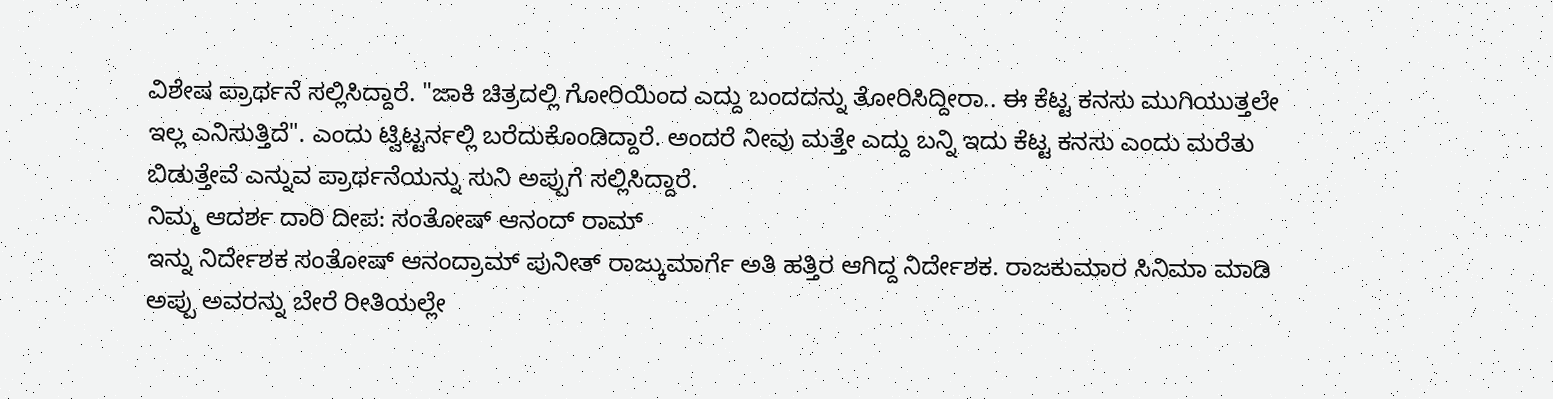ವಿಶೇಷ ಪ್ರಾರ್ಥನೆ ಸಲ್ಲಿಸಿದ್ದಾರೆ. "ಜಾಕಿ ಚಿತ್ರದಲ್ಲಿ ಗೋರಿಯಿಂದ ಎದ್ದು ಬಂದದನ್ನು ತೋರಿಸಿದ್ದೀರಾ.. ಈ ಕೆಟ್ಟ ಕನಸು ಮುಗಿಯುತ್ತಲೇ ಇಲ್ಲ ಎನಿಸುತ್ತಿದೆ". ಎಂದು ಟ್ವಿಟ್ಟರ್ನಲ್ಲಿ ಬರೆದುಕೊಂಡಿದ್ದಾರೆ. ಅಂದರೆ ನೀವು ಮತ್ತೇ ಎದ್ದು ಬನ್ನಿ ಇದು ಕೆಟ್ಟ ಕನಸು ಎಂದು ಮರೆತು ಬಿಡುತ್ತೇವೆ ಎನ್ನುವ ಪ್ರಾರ್ಥನೆಯನ್ನು ಸುನಿ ಅಪ್ಪುಗೆ ಸಲ್ಲಿಸಿದ್ದಾರೆ.
ನಿಮ್ಮ ಆದರ್ಶ ದಾರಿ ದೀಪ: ಸಂತೋಷ್ ಆನಂದ್ ರಾಮ್
ಇನ್ನು ನಿರ್ದೇಶಕ ಸಂತೋಷ್ ಆನಂದ್ರಾಮ್ ಪುನೀತ್ ರಾಜ್ಕುಮಾರ್ಗೆ ಅತಿ ಹತ್ತಿರ ಆಗಿದ್ದ ನಿರ್ದೇಶಕ. ರಾಜಕುಮಾರ ಸಿನಿಮಾ ಮಾಡಿ ಅಪ್ಪು ಅವರನ್ನು ಬೇರೆ ರೀತಿಯಲ್ಲೇ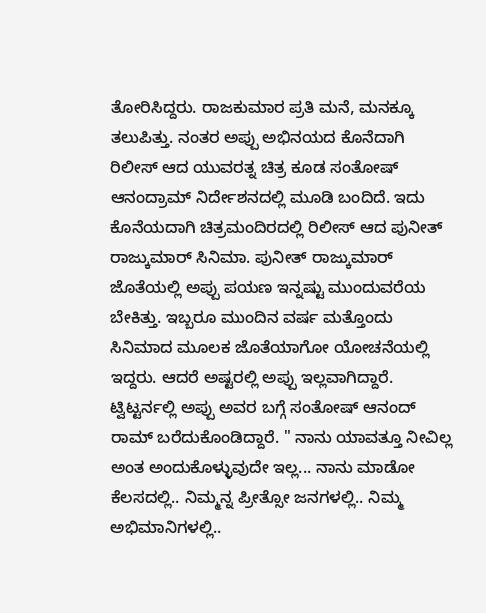ತೋರಿಸಿದ್ದರು. ರಾಜಕುಮಾರ ಪ್ರತಿ ಮನೆ, ಮನಕ್ಕೂ ತಲುಪಿತ್ತು. ನಂತರ ಅಪ್ಪು ಅಭಿನಯದ ಕೊನೆದಾಗಿ ರಿಲೀಸ್ ಆದ ಯುವರತ್ನ ಚಿತ್ರ ಕೂಡ ಸಂತೋಷ್ ಆನಂದ್ರಾಮ್ ನಿರ್ದೇಶನದಲ್ಲಿ ಮೂಡಿ ಬಂದಿದೆ. ಇದು ಕೊನೆಯದಾಗಿ ಚಿತ್ರಮಂದಿರದಲ್ಲಿ ರಿಲೀಸ್ ಆದ ಪುನೀತ್ ರಾಜ್ಕುಮಾರ್ ಸಿನಿಮಾ. ಪುನೀತ್ ರಾಜ್ಕುಮಾರ್ ಜೊತೆಯಲ್ಲಿ ಅಪ್ಪು ಪಯಣ ಇನ್ನಷ್ಟು ಮುಂದುವರೆಯ ಬೇಕಿತ್ತು. ಇಬ್ಬರೂ ಮುಂದಿನ ವರ್ಷ ಮತ್ತೊಂದು ಸಿನಿಮಾದ ಮೂಲಕ ಜೊತೆಯಾಗೋ ಯೋಚನೆಯಲ್ಲಿ ಇದ್ದರು. ಆದರೆ ಅಷ್ಟರಲ್ಲಿ ಅಪ್ಪು ಇಲ್ಲವಾಗಿದ್ದಾರೆ. ಟ್ವಿಟ್ಟರ್ನಲ್ಲಿ ಅಪ್ಪು ಅವರ ಬಗ್ಗೆ ಸಂತೋಷ್ ಆನಂದ್ ರಾಮ್ ಬರೆದುಕೊಂಡಿದ್ದಾರೆ. " ನಾನು ಯಾವತ್ತೂ ನೀವಿಲ್ಲ ಅಂತ ಅಂದುಕೊಳ್ಳುವುದೇ ಇಲ್ಲ... ನಾನು ಮಾಡೋ ಕೆಲಸದಲ್ಲಿ.. ನಿಮ್ಮನ್ನ ಪ್ರೀತ್ಸೋ ಜನಗಳಲ್ಲಿ.. ನಿಮ್ಮ ಅಭಿಮಾನಿಗಳಲ್ಲಿ..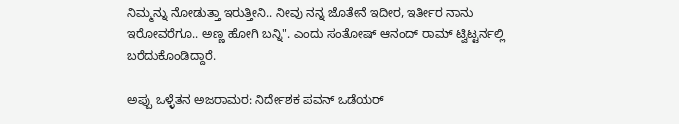ನಿಮ್ಮನ್ನು ನೋಡುತ್ತಾ ಇರುತ್ತೀನಿ.. ನೀವು ನನ್ನ ಜೊತೇನೆ ಇದೀರ, ಇರ್ತೀರ ನಾನು ಇರೋವರೆಗೂ.. ಅಣ್ಣ ಹೋಗಿ ಬನ್ನಿ". ಎಂದು ಸಂತೋಷ್ ಆನಂದ್ ರಾಮ್ ಟ್ವಿಟ್ಟರ್ನಲ್ಲಿ ಬರೆದುಕೊಂಡಿದ್ದಾರೆ.

ಅಪ್ಪು ಒಳ್ಳೆತನ ಅಜರಾಮರ: ನಿರ್ದೇಶಕ ಪವನ್ ಒಡೆಯರ್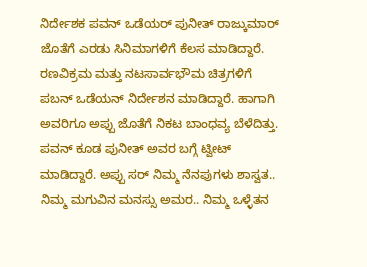ನಿರ್ದೇಶಕ ಪವನ್ ಒಡೆಯರ್ ಪುನೀತ್ ರಾಜ್ಕುಮಾರ್ ಜೊತೆಗೆ ಎರಡು ಸಿನಿಮಾಗಳಿಗೆ ಕೆಲಸ ಮಾಡಿದ್ದಾರೆ. ರಣವಿಕ್ರಮ ಮತ್ತು ನಟಸಾರ್ವಭೌಮ ಚಿತ್ರಗಳಿಗೆ ಪಬನ್ ಒಡೆಯನ್ ನಿರ್ದೇಶನ ಮಾಡಿದ್ದಾರೆ. ಹಾಗಾಗಿ ಅವರಿಗೂ ಅಪ್ಪು ಜೊತೆಗೆ ನಿಕಟ ಬಾಂಧವ್ಯ ಬೆಳೆದಿತ್ತು. ಪವನ್ ಕೂಡ ಪುನೀತ್ ಅವರ ಬಗ್ಗೆ ಟ್ವೀಟ್ ಮಾಡಿದ್ದಾರೆ. ಅಪ್ಪು ಸರ್ ನಿಮ್ಮ ನೆನಪುಗಳು ಶಾಸ್ವತ.. ನಿಮ್ಮ ಮಗುವಿನ ಮನಸ್ಸು ಅಮರ.. ನಿಮ್ಮ ಒಳ್ಳೆತನ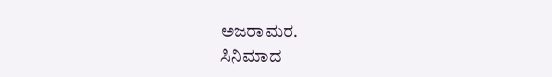ಅಜರಾಮರ.
ಸಿನಿಮಾದ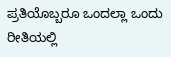ಪ್ರತಿಯೊಬ್ಬರೂ ಒಂದಲ್ಲಾ ಒಂದು ರೀತಿಯಲ್ಲಿ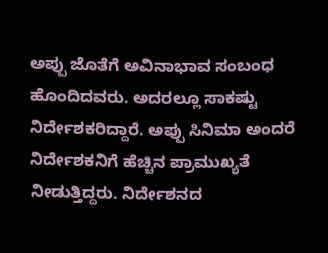ಅಪ್ಪು ಜೊತೆಗೆ ಅವಿನಾಭಾವ ಸಂಬಂಧ ಹೊಂದಿದವರು. ಅದರಲ್ಲೂ ಸಾಕಷ್ಟು ನಿರ್ದೇಶಕರಿದ್ದಾರೆ. ಅಪ್ಪು ಸಿನಿಮಾ ಅಂದರೆ ನಿರ್ದೇಶಕನಿಗೆ ಹೆಚ್ಚಿನ ಪ್ರಾಮುಖ್ಯತೆ ನೀಡುತ್ತಿದ್ದರು. ನಿರ್ದೇಶನದ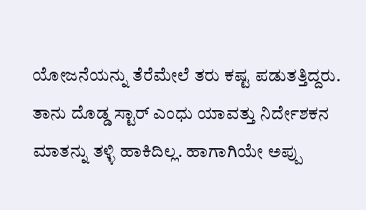ಯೋಜನೆಯನ್ನು ತೆರೆಮೇಲೆ ತರು ಕಷ್ಟ ಪಡುತತ್ತಿದ್ದರು. ತಾನು ದೊಡ್ಡ ಸ್ಟಾರ್ ಎಂಧು ಯಾವತ್ತು ನಿರ್ದೇಶಕನ ಮಾತನ್ನು ತಳ್ಳಿ ಹಾಕಿದಿಲ್ಲ. ಹಾಗಾಗಿಯೇ ಅಪ್ಪು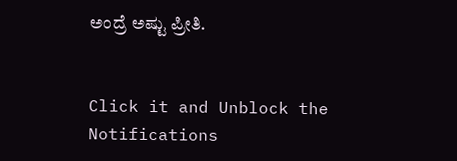ಅಂದ್ರೆ ಅಷ್ಟು ಪ್ರೀತಿ.


Click it and Unblock the Notifications